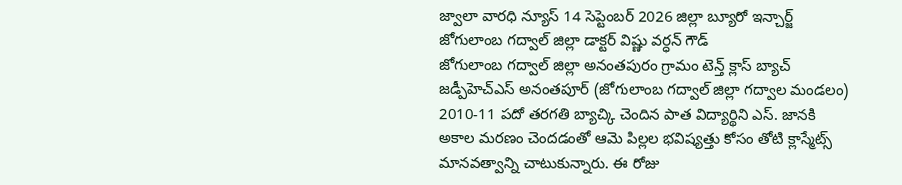జ్వాలా వారధి న్యూస్ 14 సెప్టెంబర్ 2026 జిల్లా బ్యూరో ఇన్చార్జ్ జోగులాంబ గద్వాల్ జిల్లా డాక్టర్ విష్ణు వర్ధన్ గౌడ్
జోగులాంబ గద్వాల్ జిల్లా అనంతపురం గ్రామం టెన్త్ క్లాస్ బ్యాచ్ జడ్పీహెచ్ఎస్ అనంతపూర్ (జోగులాంబ గద్వాల్ జిల్లా గద్వాల మండలం) 2010-11 పదో తరగతి బ్యాచ్కి చెందిన పాత విద్యార్థిని ఎస్. జానకి అకాల మరణం చెందడంతో ఆమె పిల్లల భవిష్యత్తు కోసం తోటి క్లాస్మేట్స్ మానవత్వాన్ని చాటుకున్నారు. ఈ రోజు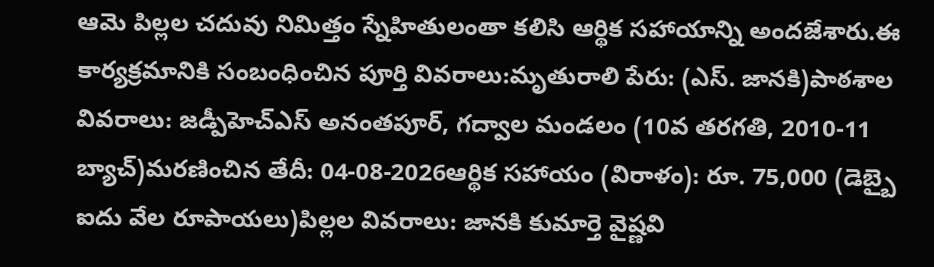ఆమె పిల్లల చదువు నిమిత్తం స్నేహితులంతా కలిసి ఆర్థిక సహాయాన్ని అందజేశారు.ఈ కార్యక్రమానికి సంబంధించిన పూర్తి వివరాలు:మృతురాలి పేరు: (ఎస్. జానకి)పాఠశాల వివరాలు: జడ్పీహెచ్ఎస్ అనంతపూర్, గద్వాల మండలం (10వ తరగతి, 2010-11 బ్యాచ్)మరణించిన తేదీ: 04-08-2026ఆర్థిక సహాయం (విరాళం): రూ. 75,000 (డెబ్బై ఐదు వేల రూపాయలు)పిల్లల వివరాలు: జానకి కుమార్తె వైష్ణవి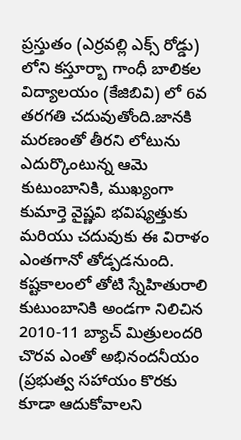ప్రస్తుతం (ఎర్రవల్లి ఎక్స్ రోడ్డు) లోని కస్తూర్బా గాంధీ బాలికల విద్యాలయం (కేజిబివి) లో 6వ తరగతి చదువుతోంది.జానకి మరణంతో తీరని లోటును ఎదుర్కొంటున్న ఆమె కుటుంబానికి, ముఖ్యంగా కుమార్తె వైష్ణవి భవిష్యత్తుకు మరియు చదువుకు ఈ విరాళం ఎంతగానో తోడ్పడనుంది. కష్టకాలంలో తోటి స్నేహితురాలి కుటుంబానికి అండగా నిలిచిన 2010-11 బ్యాచ్ మిత్రులందరి చొరవ ఎంతో అభినందనీయం (ప్రభుత్వ సహాయం కొరకు కూడా ఆదుకోవాలని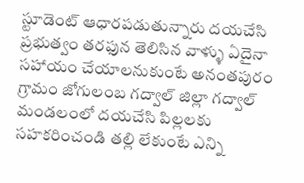స్టూడెంట్ ఆధారపడుతున్నారు దయచేసి ప్రభుత్వం తరఫున తెలిసిన వాళ్ళు ఏదైనా సహాయం చేయాలనుకుంటే అనంతపురం గ్రామం జోగులంబ గద్వాల్ జిల్లా గద్వాల్ మండలంలో దయచేసి పిల్లలకు సహకరించండి తల్లి లేకుంటే ఎన్ని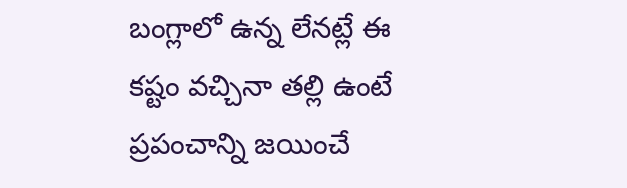బంగ్లాలో ఉన్న లేనట్లే ఈ కష్టం వచ్చినా తల్లి ఉంటే ప్రపంచాన్ని జయించే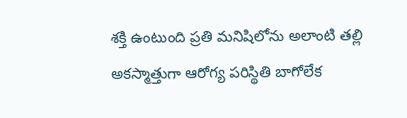శక్తి ఉంటుంది ప్రతి మనిషిలోను అలాంటి తల్లి అకస్మాత్తుగా ఆరోగ్య పరిస్థితి బాగోలేక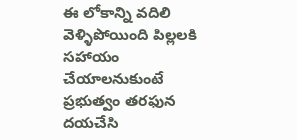ఈ లోకాన్ని వదిలి వెళ్ళిపోయింది పిల్లలకి సహాయం చేయాలనుకుంటే ప్రభుత్వం తరఫున దయచేసి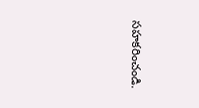సహకరించండి.